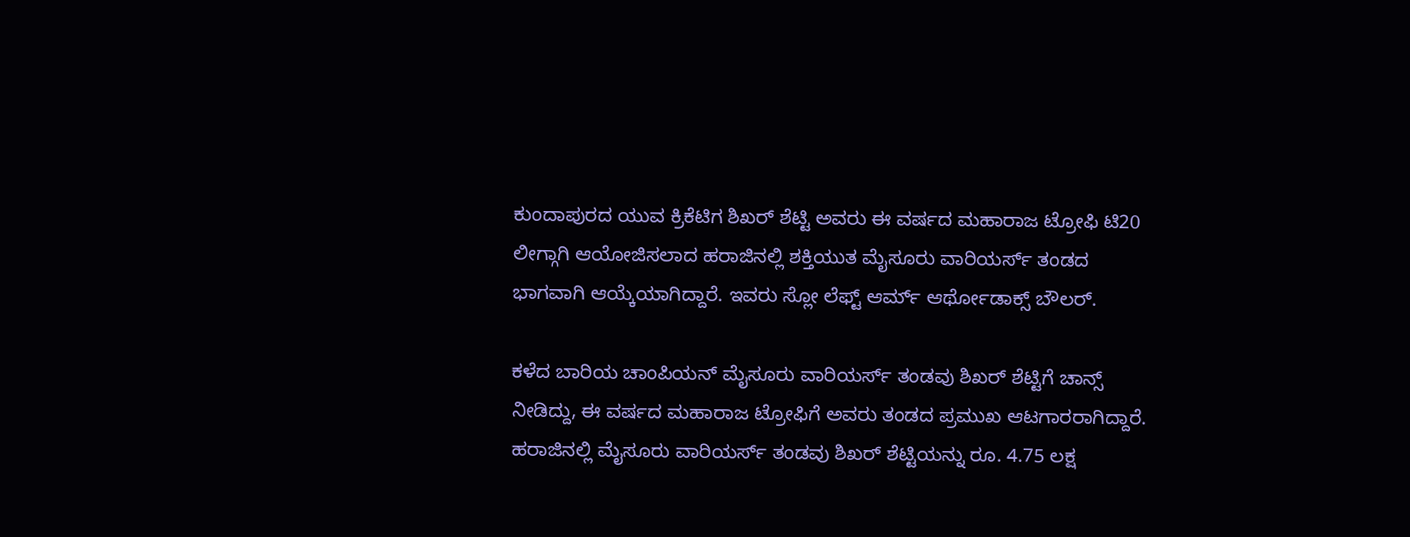ಕುಂದಾಪುರದ ಯುವ ಕ್ರಿಕೆಟಿಗ ಶಿಖರ್ ಶೆಟ್ಟಿ ಅವರು ಈ ವರ್ಷದ ಮಹಾರಾಜ ಟ್ರೋಫಿ ಟಿ20 ಲೀಗ್ಗಾಗಿ ಆಯೋಜಿಸಲಾದ ಹರಾಜಿನಲ್ಲಿ ಶಕ್ತಿಯುತ ಮೈಸೂರು ವಾರಿಯರ್ಸ್ ತಂಡದ ಭಾಗವಾಗಿ ಆಯ್ಕೆಯಾಗಿದ್ದಾರೆ. ಇವರು ಸ್ಲೋ ಲೆಫ್ಟ್ ಆರ್ಮ್ ಆರ್ಥೋಡಾಕ್ಸ್ ಬೌಲರ್.

ಕಳೆದ ಬಾರಿಯ ಚಾಂಪಿಯನ್ ಮೈಸೂರು ವಾರಿಯರ್ಸ್ ತಂಡವು ಶಿಖರ್ ಶೆಟ್ಟಿಗೆ ಚಾನ್ಸ್ ನೀಡಿದ್ದು, ಈ ವರ್ಷದ ಮಹಾರಾಜ ಟ್ರೋಫಿಗೆ ಅವರು ತಂಡದ ಪ್ರಮುಖ ಆಟಗಾರರಾಗಿದ್ದಾರೆ. ಹರಾಜಿನಲ್ಲಿ ಮೈಸೂರು ವಾರಿಯರ್ಸ್ ತಂಡವು ಶಿಖರ್ ಶೆಟ್ಟಿಯನ್ನು ರೂ. 4.75 ಲಕ್ಷ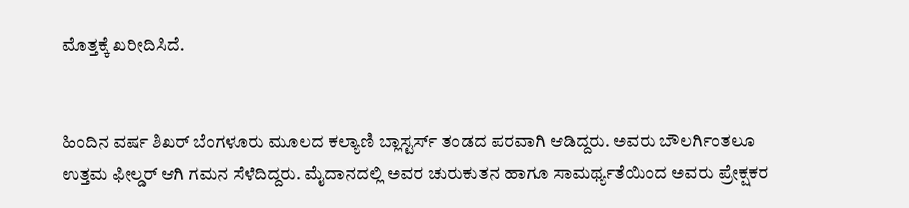ಮೊತ್ತಕ್ಕೆ ಖರೀದಿಸಿದೆ.


ಹಿಂದಿನ ವರ್ಷ ಶಿಖರ್ ಬೆಂಗಳೂರು ಮೂಲದ ಕಲ್ಯಾಣಿ ಬ್ಲಾಸ್ಟರ್ಸ್ ತಂಡದ ಪರವಾಗಿ ಆಡಿದ್ದರು. ಅವರು ಬೌಲರ್ಗಿಂತಲೂ ಉತ್ತಮ ಫೀಲ್ಡರ್ ಆಗಿ ಗಮನ ಸೆಳೆದಿದ್ದರು. ಮೈದಾನದಲ್ಲಿ ಅವರ ಚುರುಕುತನ ಹಾಗೂ ಸಾಮರ್ಥ್ಯತೆಯಿಂದ ಅವರು ಪ್ರೇಕ್ಷಕರ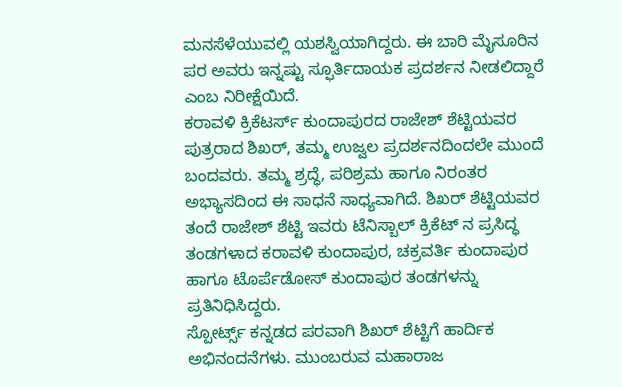ಮನಸೆಳೆಯುವಲ್ಲಿ ಯಶಸ್ವಿಯಾಗಿದ್ದರು. ಈ ಬಾರಿ ಮೈಸೂರಿನ ಪರ ಅವರು ಇನ್ನಷ್ಟು ಸ್ಫೂರ್ತಿದಾಯಕ ಪ್ರದರ್ಶನ ನೀಡಲಿದ್ದಾರೆ ಎಂಬ ನಿರೀಕ್ಷೆಯಿದೆ.
ಕರಾವಳಿ ಕ್ರಿಕೆಟರ್ಸ್ ಕುಂದಾಪುರದ ರಾಜೇಶ್ ಶೆಟ್ಟಿಯವರ ಪುತ್ರರಾದ ಶಿಖರ್, ತಮ್ಮ ಉಜ್ವಲ ಪ್ರದರ್ಶನದಿಂದಲೇ ಮುಂದೆ ಬಂದವರು. ತಮ್ಮ ಶ್ರದ್ಧೆ, ಪರಿಶ್ರಮ ಹಾಗೂ ನಿರಂತರ ಅಭ್ಯಾಸದಿಂದ ಈ ಸಾಧನೆ ಸಾಧ್ಯವಾಗಿದೆ. ಶಿಖರ್ ಶೆಟ್ಟಿಯವರ ತಂದೆ ರಾಜೇಶ್ ಶೆಟ್ಟಿ ಇವರು ಟೆನಿಸ್ಬಾಲ್ ಕ್ರಿಕೆಟ್ ನ ಪ್ರಸಿದ್ಧ ತಂಡಗಳಾದ ಕರಾವಳಿ ಕುಂದಾಪುರ, ಚಕ್ರವರ್ತಿ ಕುಂದಾಪುರ ಹಾಗೂ ಟೊರ್ಪೆಡೋಸ್ ಕುಂದಾಪುರ ತಂಡಗಳನ್ನು ಪ್ರತಿನಿಧಿಸಿದ್ದರು.
ಸ್ಪೋರ್ಟ್ಸ್ ಕನ್ನಡದ ಪರವಾಗಿ ಶಿಖರ್ ಶೆಟ್ಟಿಗೆ ಹಾರ್ದಿಕ ಅಭಿನಂದನೆಗಳು. ಮುಂಬರುವ ಮಹಾರಾಜ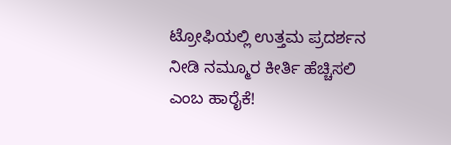ಟ್ರೋಫಿಯಲ್ಲಿ ಉತ್ತಮ ಪ್ರದರ್ಶನ ನೀಡಿ ನಮ್ಮೂರ ಕೀರ್ತಿ ಹೆಚ್ಚಿಸಲಿ ಎಂಬ ಹಾರೈಕೆ!